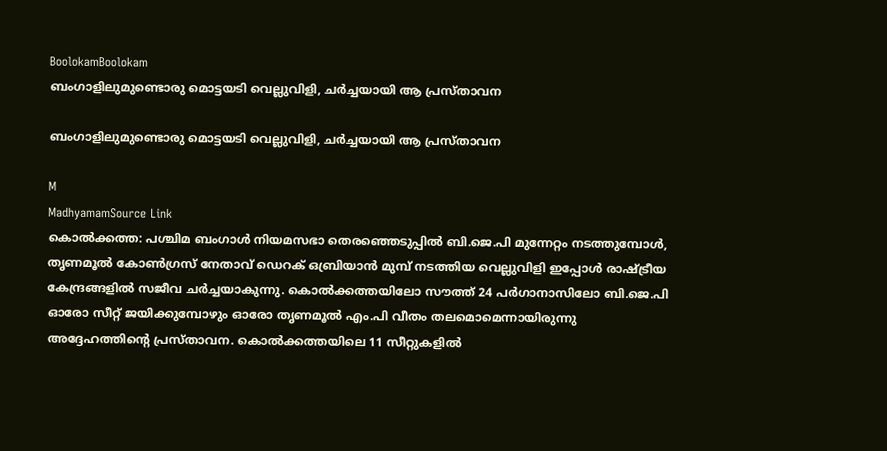BoolokamBoolokam
ബംഗാളിലുമുണ്ടൊരു മൊട്ടയടി വെല്ലുവിളി, ചർച്ചയായി ആ പ്രസ്താവന

ബംഗാളിലുമുണ്ടൊരു മൊട്ടയടി വെല്ലുവിളി, ചർച്ചയായി ആ പ്രസ്താവന

M
MadhyamamSource Link
കൊൽക്കത്ത: പശ്ചിമ ബംഗാൾ നിയമസഭാ തെരഞ്ഞെടുപ്പിൽ ബി.ജെ.പി മുന്നേറ്റം നടത്തുമ്പോൾ, തൃണമൂൽ കോൺഗ്രസ് നേതാവ് ഡെറക് ഒബ്രിയാൻ മുമ്പ് നടത്തിയ വെല്ലുവിളി ഇപ്പോൾ രാഷ്ട്രീയ കേന്ദ്രങ്ങളിൽ സജീവ ചർച്ചയാകുന്നു. കൊൽക്കത്തയിലോ സൗത്ത് 24 പർഗാനാസിലോ ബി.ജെ.പി ഓരോ സീറ്റ് ജയിക്കുമ്പോഴും ഓരോ തൃണമൂൽ എം.പി വീതം തലമൊമെന്നായിരുന്നു അദ്ദേഹത്തിന്റെ പ്രസ്താവന. കൊൽക്കത്തയിലെ 11 സീറ്റുകളിൽ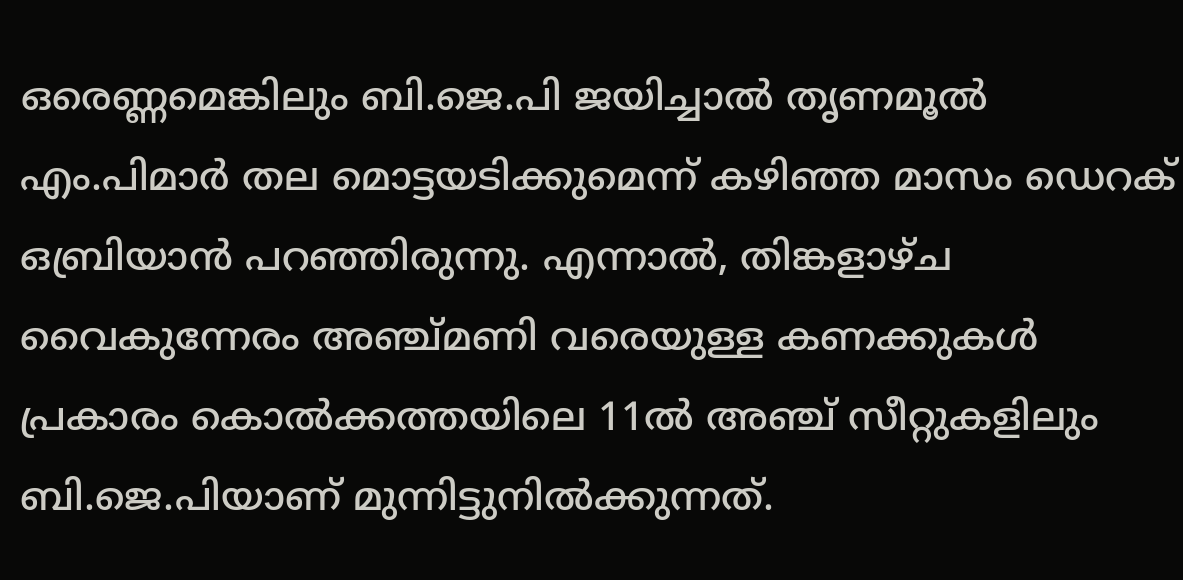ഒരെണ്ണമെങ്കിലും ബി.ജെ.പി ജയിച്ചാൽ തൃണമൂൽ എം.പിമാർ തല മൊട്ടയടിക്കുമെന്ന് കഴിഞ്ഞ മാസം ഡെറക് ഒബ്രിയാൻ പറഞ്ഞിരുന്നു. എന്നാൽ, തിങ്കളാഴ്ച വൈകുന്നേരം അഞ്ച്മണി വരെയുള്ള കണക്കുകൾ പ്രകാരം കൊൽക്കത്തയിലെ 11ൽ അഞ്ച് സീറ്റുകളിലും ബി.ജെ.പിയാണ് മുന്നിട്ടുനിൽക്കുന്നത്.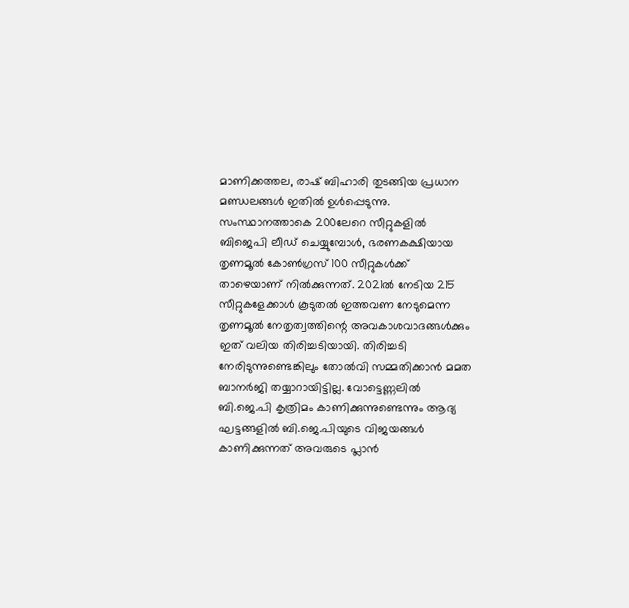മാണിക്കത്തല, രാഷ് ബിഹാരി തുടങ്ങിയ പ്രധാന മണ്ഡലങ്ങൾ ഇതിൽ ഉൾപ്പെടുന്നു. സംസ്ഥാനത്താകെ 200ലേറെ സീറ്റുകളിൽ ബിജെപി ലീഡ് ചെയ്യുമ്പോൾ, ഭരണകക്ഷിയായ തൃണമൂൽ കോൺഗ്രസ് 100 സീറ്റുകൾക്ക് താഴെയാണ് നിൽക്കുന്നത്. 2021ൽ നേടിയ 215 സീറ്റുകളേക്കാൾ കൂടുതൽ ഇത്തവണ നേടുമെന്ന തൃണമൂൽ നേതൃത്വത്തിന്റെ അവകാശവാദങ്ങൾക്കും ഇത് വലിയ തിരിച്ചടിയായി. തിരിച്ചടി നേരിടുന്നുണ്ടെങ്കിലും തോൽവി സമ്മതിക്കാൻ മമത ബാനർജി തയ്യാറായിട്ടില്ല. വോട്ടെണ്ണലിൽ ബി.ജെ.പി കൃത്രിമം കാണിക്കുന്നുണ്ടെന്നും ആദ്യ ഘട്ടങ്ങളിൽ ബി.ജെ.പിയുടെ വിജയങ്ങൾ കാണിക്കുന്നത് അവരുടെ പ്ലാൻ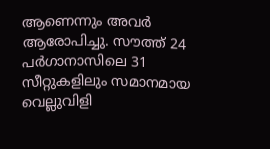ആണെന്നും അവർ ആരോപിച്ചു. സൗത്ത് 24 പർഗാനാസിലെ 31 സീറ്റുകളിലും സമാനമായ വെല്ലുവിളി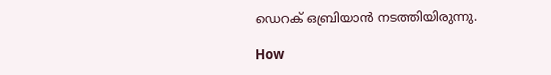ഡെറക് ഒബ്രിയാൻ നടത്തിയിരുന്നു.

How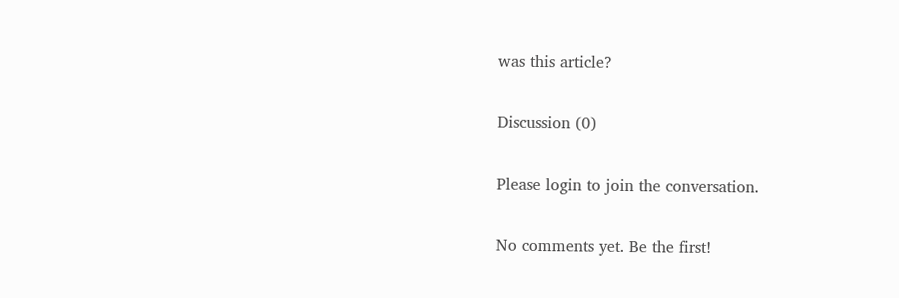was this article?

Discussion (0)

Please login to join the conversation.

No comments yet. Be the first!